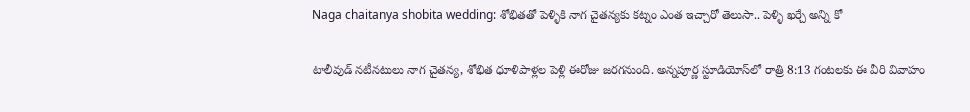Naga chaitanya shobita wedding: శోభితతో పెళ్ళికి నాగ చైతన్యకు కట్నం ఎంత ఇచ్చారో తెలుసా.. పెళ్ళి ఖర్చే అన్ని కో

టాలీవుడ్ నటీనటులు నాగ చైతన్య, శోభిత ధూళిపాళ్లల పెళ్లి ఈరోజు జరగనుంది. అన్నపూర్ణ స్టూడియోస్‌లో రాత్రి 8:13 గంటలకు ఈ వీరి వివాహం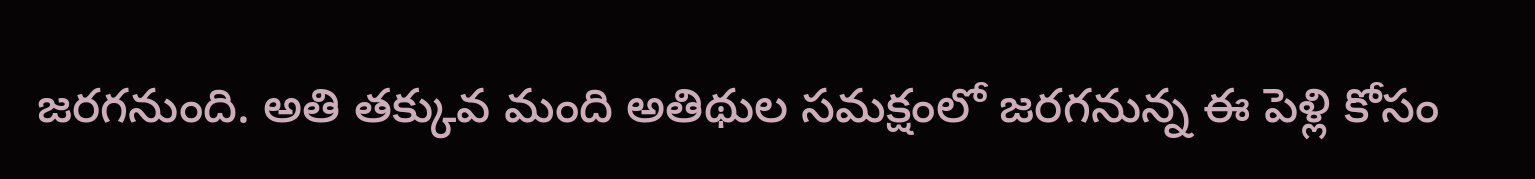జరగనుంది. అతి తక్కువ మంది అతిథుల సమక్షంలో జరగనున్న ఈ పెళ్లి కోసం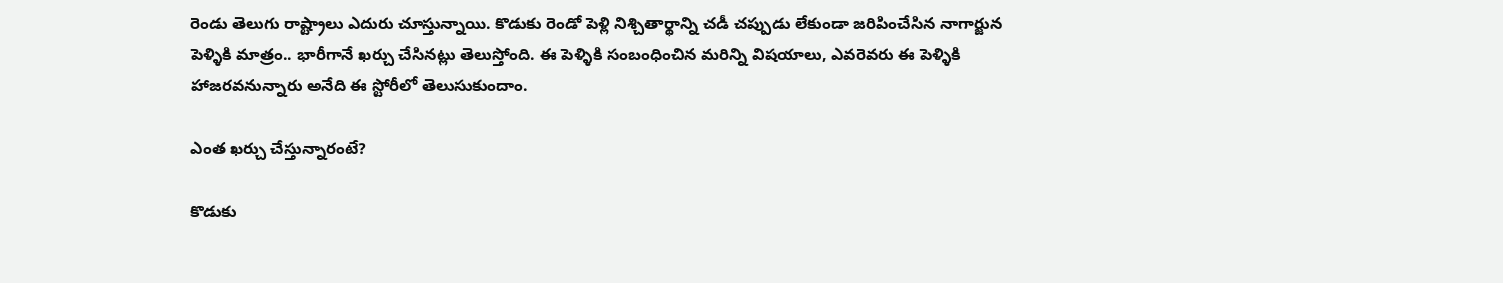రెండు తెలుగు రాష్ట్రాలు ఎదురు చూస్తున్నాయి. కొడుకు రెండో పెళ్లి నిశ్చితార్థాన్ని చడీ చప్పుడు లేకుండా జరిపించేసిన నాగార్జున పెళ్ళికి మాత్రం.. భారీగానే ఖర్చు చేసినట్లు తెలుస్తోంది. ఈ పెళ్ళికి సంబంధించిన మరిన్ని విషయాలు, ఎవరెవరు ఈ పెళ్ళికి హాజరవనున్నారు అనేది ఈ స్టోరీలో తెలుసుకుందాం.

ఎంత ఖర్చు చేస్తున్నారంటే?

కొడుకు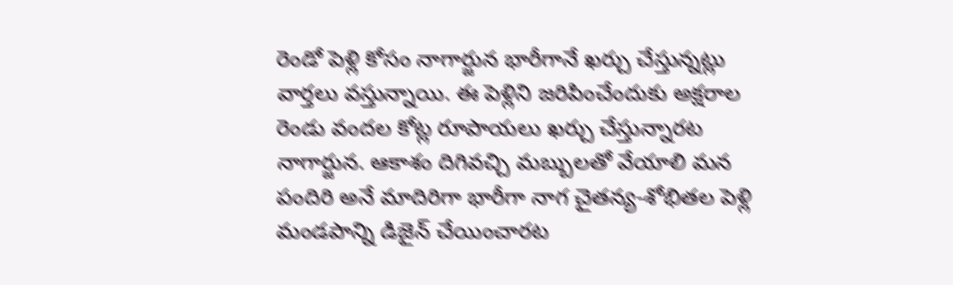రెండో పెళ్లి కోసం నాగార్జున భారీగానే ఖర్చు చేస్తున్నట్లు వార్తలు వస్తున్నాయి. ఈ పెళ్లిని జరిపించేందుకు అక్షరాల రెండు వందల కోట్ల రూపాయలు ఖర్చు చేస్తున్నారట నాగార్జున. ఆకాశం దిగివచ్చి మబ్బులతో వేయాలి మన పందిరి అనే మాదిరిగా భారీగా నాగ చైతన్య-శోభితల పెళ్లి మండపాన్ని డిజైన్ చేయించారట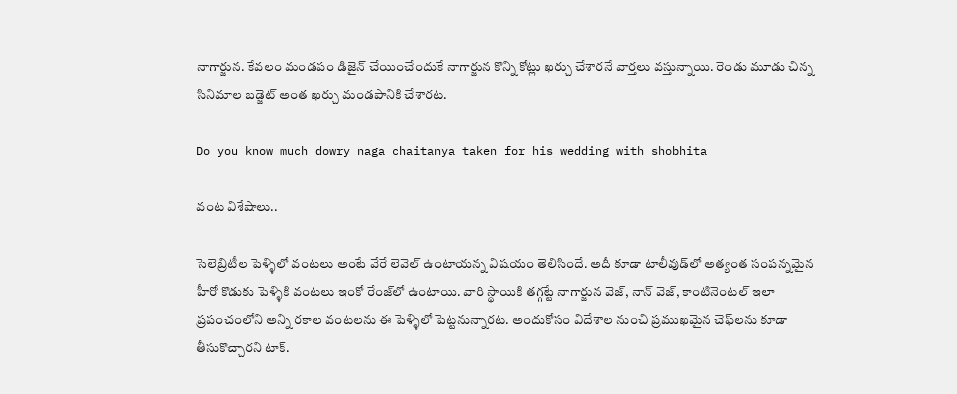నాగార్జున. కేవలం మండపం డిజైన్ చేయించేందుకే నాగార్జున కొన్ని కోట్లు ఖర్చు చేశారనే వార్తలు వస్తున్నాయి. రెండు మూడు చిన్న సినిమాల బడ్జెట్ అంత ఖర్చు మండపానికి చేశారట.

Do you know much dowry naga chaitanya taken for his wedding with shobhita

వంట విశేషాలు..

సెలెబ్రిటీల పెళ్ళిలో వంటలు అంటే వేరే లెవెల్ ఉంటాయన్న విషయం తెలిసిందే. అదీ కూడా టాలీవుడ్‌లో అత్యంత సంపన్నమైన హీరో కొడుకు పెళ్ళికి వంటలు ఇంకో రేంజ్‌లో ఉంటాయి. వారి స్థాయికి తగ్గట్టే నాగార్జున వెజ్, నాన్ వెజ్, కాంటినెంటల్ ఇలా ప్రపంచంలోని అన్ని రకాల వంటలను ఈ పెళ్ళిలో పెట్టనున్నారట. అందుకోసం విదేశాల నుంచి ప్రముఖమైన చెఫ్‌లను కూడా తీసుకొచ్చారని టాక్.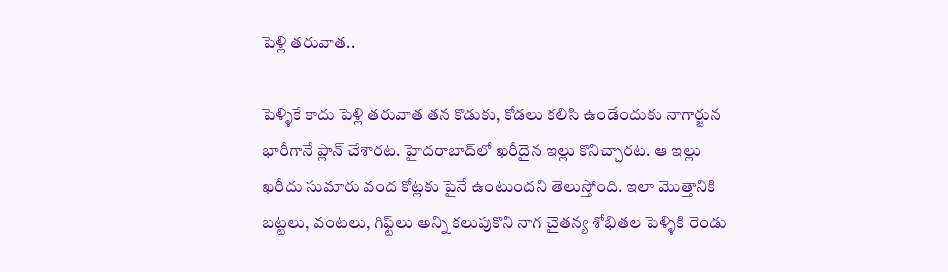పెళ్లి తరువాత..

పెళ్ళికే కాదు పెళ్లి తరువాత తన కొడుకు, కోడలు కలిసి ఉండేందుకు నాగార్జున భారీగానే ప్లాన్ చేశారట. హైదరాబాద్‌లో ఖరీదైన ఇల్లు కొనిచ్చారట. ఆ ఇల్లు ఖరీదు సుమారు వంద కోట్లకు పైనే ఉంటుందని తెలుస్తోంది. ఇలా మొత్తానికి బట్టలు, వంటలు, గిఫ్ట్‌లు అన్ని కలుపుకొని నాగ చైతన్య శోభితల పెళ్ళికి రెండు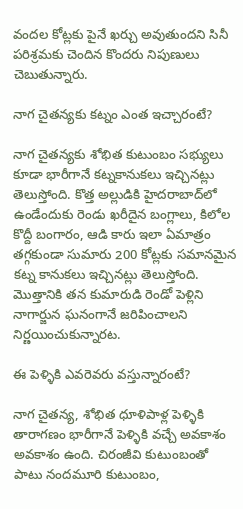వందల కోట్లకు పైనే ఖర్చు అవుతుందని సినీ పరిశ్రమకు చెందిన కొందరు నిపుణులు చెబుతున్నారు.

నాగ చైతన్యకు కట్నం ఎంత ఇచ్చారంటే?

నాగ చైతన్యకు శోభిత కుటుంబం సభ్యులు కూడా భారీగానే కట్నకానుకలు ఇచ్చినట్లు తెలుస్తోంది. కొత్త అల్లుడికి హైదరాబాద్‌లో ఉండేందుకు రెండు ఖరీదైన బంగ్లాలు, కిలోల కొద్దీ బంగారం, ఆడి కారు ఇలా ఏమాత్రం తగ్గకుండా సుమారు 200 కోట్లకు సమానమైన కట్న కానుకలు ఇచ్చినట్లు తెలుస్తోంది. మొత్తానికి తన కుమారుడి రెండో పెళ్లిని నాగార్జున ఘనంగానే జరిపించాలని నిర్ణయించుకున్నారట.

ఈ పెళ్ళికి ఎవరెవరు వస్తున్నారంటే?

నాగ చైతన్య, శోభిత ధూళిపాళ్ల పెళ్ళికి తారాగణం భారీగానే పెళ్ళికి వచ్చే అవకాశం అవకాశం ఉంది. చిరంజీవి కుటుంబంతో పాటు నందమూరి కుటుంబం,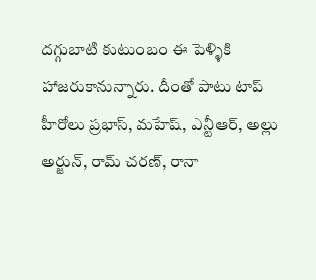దగ్గుబాటి కుటుంబం ఈ పెళ్ళికి హాజరుకానున్నారు. దీంతో పాటు టాప్ హీరోలు ప్రభాస్, మహేష్, ఎన్టీఆర్, అల్లు అర్జున్, రామ్ చరణ్, రానా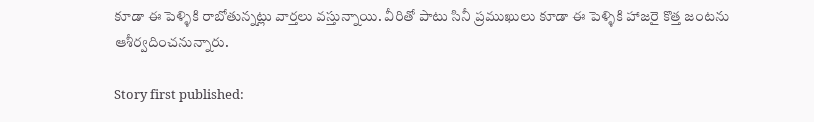కూడా ఈ పెళ్ళికి రాబోతున్నట్లు వార్తలు వస్తున్నాయి. వీరితో పాటు సినీ ప్రముఖులు కూడా ఈ పెళ్ళికి హాజరై కొత్త జంటను ఆశీర్వదించనున్నారు.

Story first published: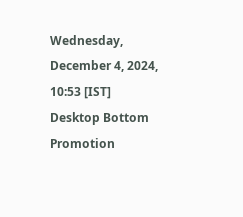Wednesday, December 4, 2024, 10:53 [IST]
Desktop Bottom Promotion